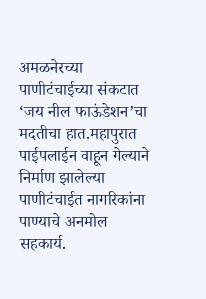अमळनेरच्या पाणीटंचाईच्या संकटात ‘जय नील फाऊंडेशन’चा मदतीचा हात.महापुरात पाईपलाईन वाहून गेल्याने निर्माण झालेल्या पाणीटंचाईत नागरिकांना पाण्याचे अनमोल सहकार्य.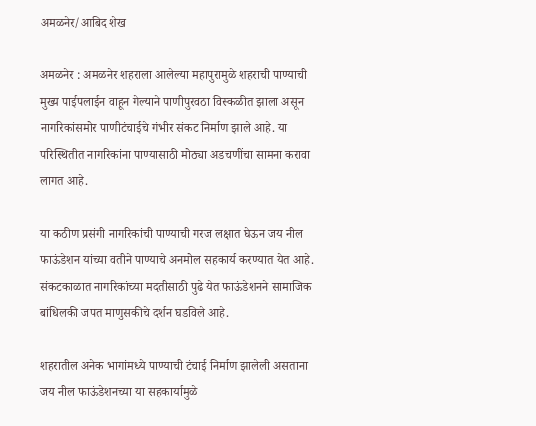अमळनेर/आबिद शेख

अमळनेर : अमळनेर शहराला आलेल्या महापुरामुळे शहराची पाण्याची मुख्य पाईपलाईन वाहून गेल्याने पाणीपुरवठा विस्कळीत झाला असून नागरिकांसमोर पाणीटंचाईचे गंभीर संकट निर्माण झाले आहे. या परिस्थितीत नागरिकांना पाण्यासाठी मोठ्या अडचणींचा सामना करावा लागत आहे.

या कठीण प्रसंगी नागरिकांची पाण्याची गरज लक्षात घेऊन जय नील फाऊंडेशन यांच्या वतीने पाण्याचे अनमोल सहकार्य करण्यात येत आहे. संकटकाळात नागरिकांच्या मदतीसाठी पुढे येत फाऊंडेशनने सामाजिक बांधिलकी जपत माणुसकीचे दर्शन घडविले आहे.

शहरातील अनेक भागांमध्ये पाण्याची टंचाई निर्माण झालेली असताना जय नील फाऊंडेशनच्या या सहकार्यामुळे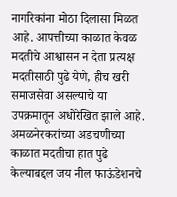नागरिकांना मोठा दिलासा मिळत आहे. आपत्तीच्या काळात केवळ मदतीचे आश्वासन न देता प्रत्यक्ष मदतीसाठी पुढे येणे, हीच खरी समाजसेवा असल्याचे या उपक्रमातून अधोरेखित झाले आहे.
अमळनेरकरांच्या अडचणीच्या काळात मदतीचा हात पुढे केल्याबद्दल जय नील फाऊंडेशनचे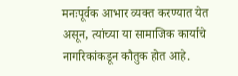मनःपूर्वक आभार व्यक्त करण्यात येत असून, त्यांच्या या सामाजिक कार्याचे नागरिकांकडून कौतुक होत आहे.